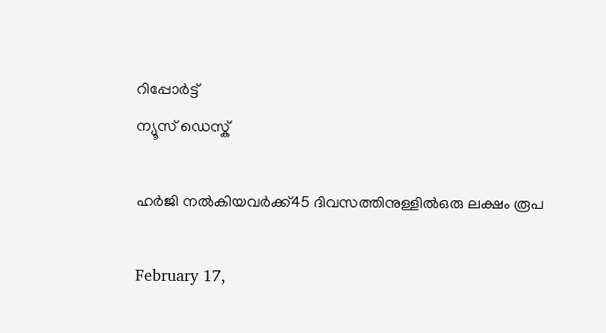റിപ്പോര്‍ട്ട്
ന്യൂസ് ഡെസ്ക്

ഹര്‍ജി നല്‍കിയവര്‍ക്ക്45 ദിവസത്തിനുള്ളില്‍ഒരു ലക്ഷം രൂപ

February 17,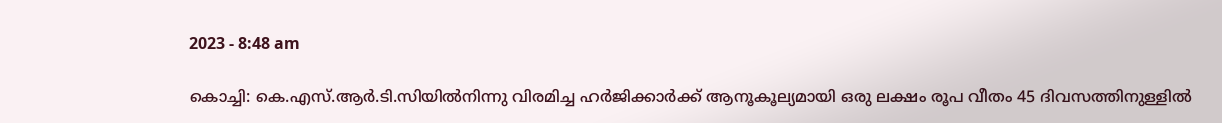2023 - 8:48 am

കൊച്ചി: കെ.എസ്.ആര്‍.ടി.സിയില്‍നിന്നു വിരമിച്ച ഹര്‍ജിക്കാര്‍ക്ക് ആനൂകൂല്യമായി ഒരു ലക്ഷം രൂപ വീതം 45 ദിവസത്തിനുള്ളില്‍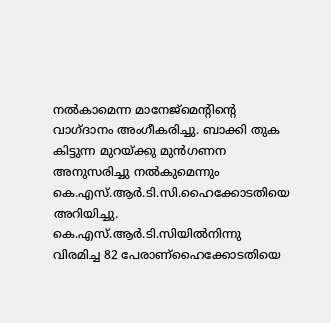നല്‍കാമെന്ന മാനേജ്‌മെന്റിന്റെ വാഗ്ദാനം അംഗീകരിച്ചു. ബാക്കി തുക കിട്ടുന്ന മുറയ്ക്കു മുന്‍ഗണന അനുസരിച്ചു നല്‍കുമെന്നും കെ.എസ്.ആര്‍.ടി.സി.ഹൈക്കോടതിയെ അറിയിച്ചു. കെ.എസ്.ആര്‍.ടി.സിയില്‍നിന്നു വിരമിച്ച 82 പേരാണ്ഹൈക്കോടതിയെ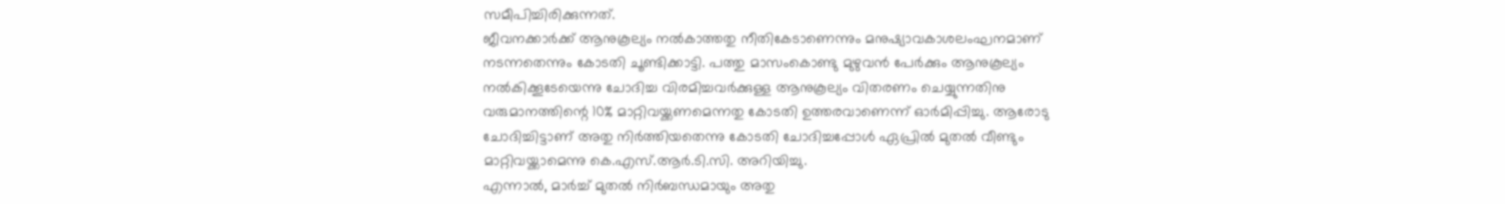സമീപിച്ചിരിക്കുന്നത്.
ജീവനക്കാര്‍ക്ക് ആനുകൂല്യം നല്‍കാത്തതു നീതികേടാണെന്നും മനുഷ്യാവകാശലംഘനമാണ് നടന്നതെന്നും കോടതി ചൂണ്ടിക്കാട്ടി. പത്തു മാസംകൊണ്ടു മുഴുവന്‍ പേര്‍ക്കും ആനുകൂല്യം നല്‍കിക്കൂടേയെന്നു ചോദിച്ച വിരമിച്ചവര്‍ക്കുള്ള ആനുകൂല്യം വിതരണം ചെയ്യുന്നതിനു വരുമാനത്തിന്റെ 10% മാറ്റിവയ്ക്കണമെന്നതു കോടതി ഉത്തരവാണെന്ന് ഓര്‍മിപ്പിച്ചു. ആരോടു ചോദിച്ചിട്ടാണ് അതു നിര്‍ത്തിയതെന്നു കോടതി ചോദിച്ചപ്പോള്‍ ഏപ്രില്‍ മുതല്‍ വീണ്ടും മാറ്റിവയ്ക്കാമെന്നു കെ.എസ്.ആര്‍.ടി.സി. അറിയിച്ചു.
എന്നാല്‍, മാര്‍ച്ച് മുതല്‍ നിര്‍ബന്ധമായും അതു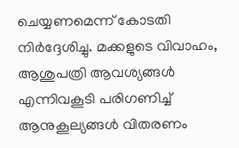ചെയ്യണമെന്ന് കോടതി നിര്‍ദ്ദേശിച്ചു. മക്കളുടെ വിവാഹം, ആശുപത്രി ആവശ്യങ്ങള്‍ എന്നിവകൂടി പരിഗണിച്ച് ആനുകൂല്യങ്ങള്‍ വിതരണം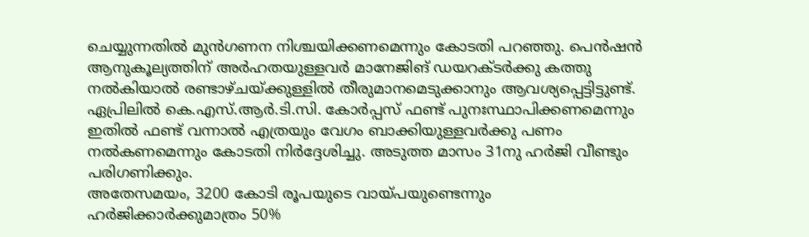ചെയ്യുന്നതില്‍ മുന്‍ഗണന നിശ്ചയിക്കണമെന്നും കോടതി പറഞ്ഞു. പെന്‍ഷന്‍ ആനുകൂല്യത്തിന് അര്‍ഹതയുള്ളവര്‍ മാനേജിങ് ഡയറക്ടര്‍ക്കു കത്തു നല്‍കിയാല്‍ രണ്ടാഴ്ചയ്ക്കുള്ളില്‍ തീരുമാനമെടുക്കാനും ആവശ്യപ്പെട്ടിട്ടുണ്ട്. ഏപ്രിലില്‍ കെ.എസ്.ആര്‍.ടി.സി. കോര്‍പ്പസ് ഫണ്ട് പുനഃസ്ഥാപിക്കണമെന്നും ഇതില്‍ ഫണ്ട് വന്നാല്‍ എത്രയും വേഗം ബാക്കിയുള്ളവര്‍ക്കു പണം നല്‍കണമെന്നും കോടതി നിര്‍ദ്ദേശിച്ചു. അടുത്ത മാസം 31നു ഹര്‍ജി വീണ്ടും പരിഗണിക്കും.
അതേസമയം, 3200 കോടി രൂപയുടെ വായ്പയുണ്ടെന്നും ഹര്‍ജിക്കാര്‍ക്കുമാത്രം 50%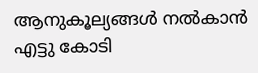ആനുകൂല്യങ്ങള്‍ നല്‍കാന്‍ എട്ടു കോടി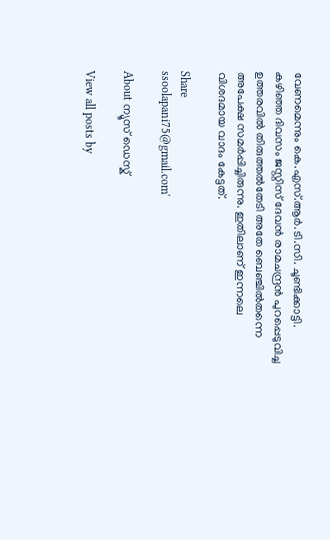വേണമെന്നും കെ.എസ്.ആര്‍.ടി.സി. ചൂണ്ടിക്കാട്ടി.
കഴിഞ്ഞ ദിവസം ജസ്റ്റിസ് ദേവന്‍ രാമചന്ദ്രന്‍ പുറപ്പെടുവിച്ച ഉത്തരവില്‍ തിരുത്തല്‍തേടി അതേ ബെഞ്ചില്‍തന്നെ അപേക്ഷ സമര്‍പ്പിച്ചിരുന്നു. ഇതിലാണ് ഇന്നലെ വിശദമായ വാദം കേട്ടത്.

Share
ssoolapani75@gmail.com'

About ന്യൂസ് ഡെസ്ക്

View all posts by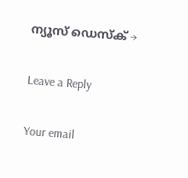ന്യൂസ് ഡെസ്ക് →

Leave a Reply

Your email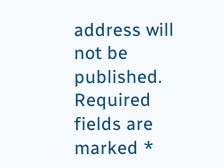address will not be published. Required fields are marked *